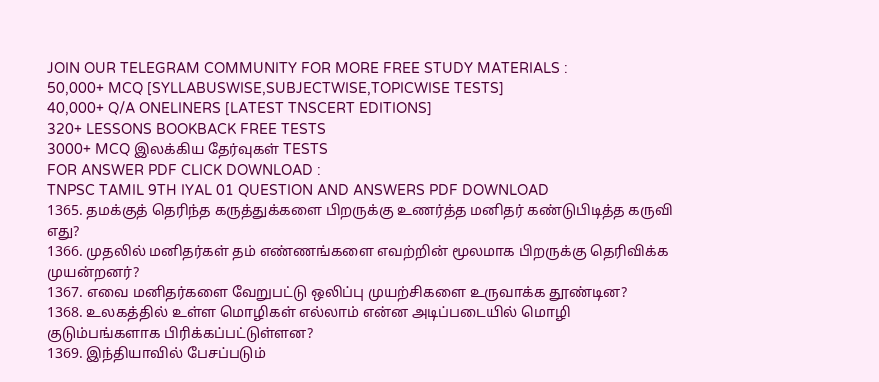JOIN OUR TELEGRAM COMMUNITY FOR MORE FREE STUDY MATERIALS :
50,000+ MCQ [SYLLABUSWISE,SUBJECTWISE,TOPICWISE TESTS]
40,000+ Q/A ONELINERS [LATEST TNSCERT EDITIONS]
320+ LESSONS BOOKBACK FREE TESTS
3000+ MCQ இலக்கிய தேர்வுகள் TESTS
FOR ANSWER PDF CLICK DOWNLOAD :
TNPSC TAMIL 9TH IYAL 01 QUESTION AND ANSWERS PDF DOWNLOAD
1365. தமக்குத் தெரிந்த கருத்துக்களை பிறருக்கு உணர்த்த மனிதர் கண்டுபிடித்த கருவி எது?
1366. முதலில் மனிதர்கள் தம் எண்ணங்களை எவற்றின் மூலமாக பிறருக்கு தெரிவிக்க முயன்றனர்?
1367. எவை மனிதர்களை வேறுபட்டு ஒலிப்பு முயற்சிகளை உருவாக்க தூண்டின?
1368. உலகத்தில் உள்ள மொழிகள் எல்லாம் என்ன அடிப்படையில் மொழி குடும்பங்களாக பிரிக்கப்பட்டுள்ளன?
1369. இந்தியாவில் பேசப்படும்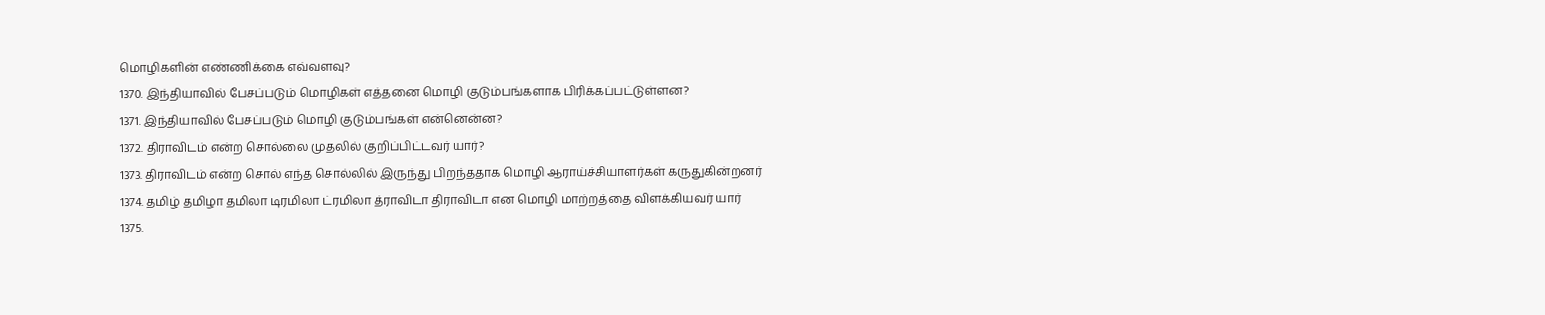மொழிகளின் எண்ணிக்கை எவ்வளவு?
1370. இந்தியாவில் பேசப்படும் மொழிகள் எத்தனை மொழி குடும்பங்களாக பிரிக்கப்பட்டுள்ளன?
1371. இந்தியாவில் பேசப்படும் மொழி குடும்பங்கள் என்னென்ன?
1372. திராவிடம் என்ற சொல்லை முதலில் குறிப்பிட்டவர் யார்?
1373. திராவிடம் என்ற சொல் எந்த சொல்லில் இருந்து பிறந்ததாக மொழி ஆராய்ச்சியாளர்கள் கருதுகின்றனர்
1374. தமிழ் தமிழா தமிலா டிரமிலா ட்ரமிலா த்ராவிடா திராவிடா என மொழி மாற்றத்தை விளக்கியவர் யார்
1375.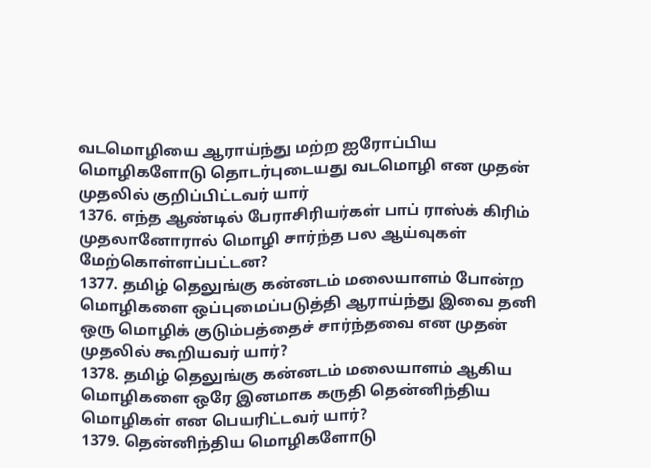வடமொழியை ஆராய்ந்து மற்ற ஐரோப்பிய மொழிகளோடு தொடர்புடையது வடமொழி என முதன் முதலில் குறிப்பிட்டவர் யார்
1376. எந்த ஆண்டில் பேராசிரியர்கள் பாப் ராஸ்க் கிரிம் முதலானோரால் மொழி சார்ந்த பல ஆய்வுகள் மேற்கொள்ளப்பட்டன?
1377. தமிழ் தெலுங்கு கன்னடம் மலையாளம் போன்ற மொழிகளை ஒப்புமைப்படுத்தி ஆராய்ந்து இவை தனி ஒரு மொழிக் குடும்பத்தைச் சார்ந்தவை என முதன் முதலில் கூறியவர் யார்?
1378. தமிழ் தெலுங்கு கன்னடம் மலையாளம் ஆகிய மொழிகளை ஒரே இனமாக கருதி தென்னிந்திய மொழிகள் என பெயரிட்டவர் யார்?
1379. தென்னிந்திய மொழிகளோடு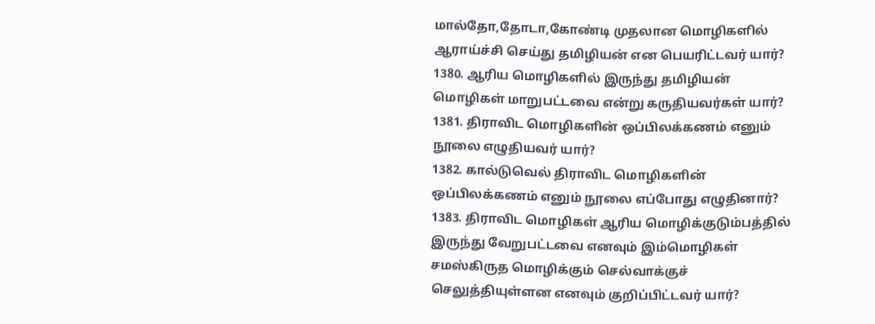மால்தோ,தோடா,கோண்டி முதலான மொழிகளில் ஆராய்ச்சி செய்து தமிழியன் என பெயரிட்டவர் யார்?
1380. ஆரிய மொழிகளில் இருந்து தமிழியன் மொழிகள் மாறுபட்டவை என்று கருதியவர்கள் யார்?
1381. திராவிட மொழிகளின் ஒப்பிலக்கணம் எனும் நூலை எழுதியவர் யார்?
1382. கால்டுவெல் திராவிட மொழிகளின் ஒப்பிலக்கணம் எனும் நூலை எப்போது எழுதினார்?
1383. திராவிட மொழிகள் ஆரிய மொழிக்குடும்பத்தில் இருந்து வேறுபட்டவை எனவும் இம்மொழிகள் சமஸ்கிருத மொழிக்கும் செல்வாக்குச் செலுத்தியுள்ளன எனவும் குறிப்பிட்டவர் யார்?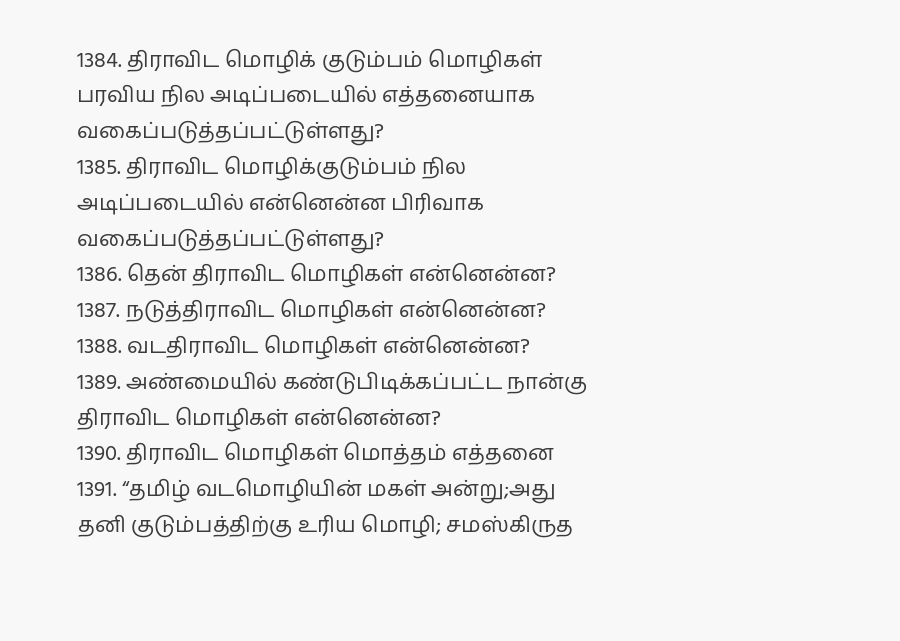1384. திராவிட மொழிக் குடும்பம் மொழிகள் பரவிய நில அடிப்படையில் எத்தனையாக வகைப்படுத்தப்பட்டுள்ளது?
1385. திராவிட மொழிக்குடும்பம் நில அடிப்படையில் என்னென்ன பிரிவாக வகைப்படுத்தப்பட்டுள்ளது?
1386. தென் திராவிட மொழிகள் என்னென்ன?
1387. நடுத்திராவிட மொழிகள் என்னென்ன?
1388. வடதிராவிட மொழிகள் என்னென்ன?
1389. அண்மையில் கண்டுபிடிக்கப்பட்ட நான்கு திராவிட மொழிகள் என்னென்ன?
1390. திராவிட மொழிகள் மொத்தம் எத்தனை
1391. “தமிழ் வடமொழியின் மகள் அன்று;அது தனி குடும்பத்திற்கு உரிய மொழி; சமஸ்கிருத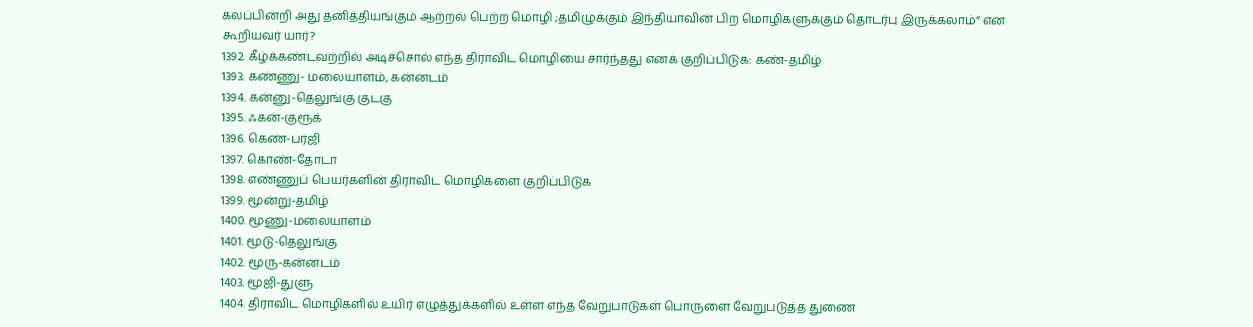கலப்பின்றி அது தனித்தியங்கும் ஆற்றல் பெற்ற மொழி ;தமிழுக்கும் இந்தியாவின் பிற மொழிகளுக்கும் தொடர்பு இருக்கலாம்” என கூறியவர் யார்?
1392. கீழ்க்கண்டவற்றில் அடிச்சொல் எந்த திராவிட மொழியை சார்ந்தது எனக் குறிப்பிடுக: கண்-தமிழ்
1393. கண்ணு- மலையாளம், கன்னடம்
1394. கன்னு-தெலுங்கு குடகு
1395. ஃகன்-குரூக்
1396. கெண்-பர்ஜி
1397. கொண்-தோடா
1398. எண்ணுப் பெயர்களின் திராவிட மொழிகளை குறிப்பிடுக
1399. மூன்று-தமிழ்
1400. மூணு-மலையாளம்
1401. மூடு-தெலுங்கு
1402. மூரு-கன்னடம்
1403. மூஜி-துளு
1404. திராவிட மொழிகளில் உயிர் எழுத்துக்களில் உள்ள எந்த வேறுபாடுகள் பொருளை வேறுபடுத்த துணை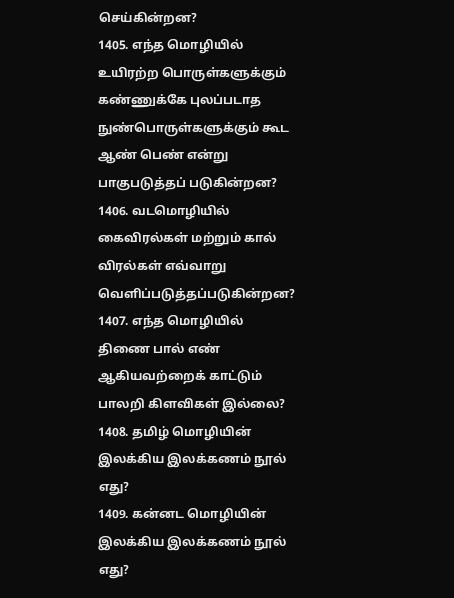செய்கின்றன?
1405. எந்த மொழியில் உயிரற்ற பொருள்களுக்கும் கண்ணுக்கே புலப்படாத நுண்பொருள்களுக்கும் கூட ஆண் பெண் என்று பாகுபடுத்தப் படுகின்றன?
1406. வடமொழியில் கைவிரல்கள் மற்றும் கால் விரல்கள் எவ்வாறு வெளிப்படுத்தப்படுகின்றன?
1407. எந்த மொழியில் திணை பால் எண் ஆகியவற்றைக் காட்டும் பாலறி கிளவிகள் இல்லை?
1408. தமிழ் மொழியின் இலக்கிய இலக்கணம் நூல் எது?
1409. கன்னட மொழியின் இலக்கிய இலக்கணம் நூல் எது?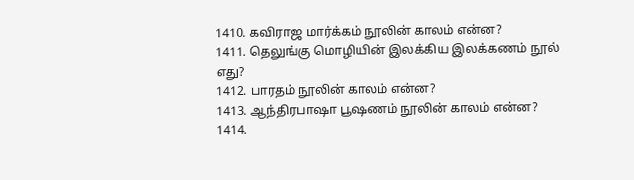1410. கவிராஜ மார்க்கம் நூலின் காலம் என்ன?
1411. தெலுங்கு மொழியின் இலக்கிய இலக்கணம் நூல் எது?
1412. பாரதம் நூலின் காலம் என்ன?
1413. ஆந்திரபாஷா பூஷணம் நூலின் காலம் என்ன?
1414.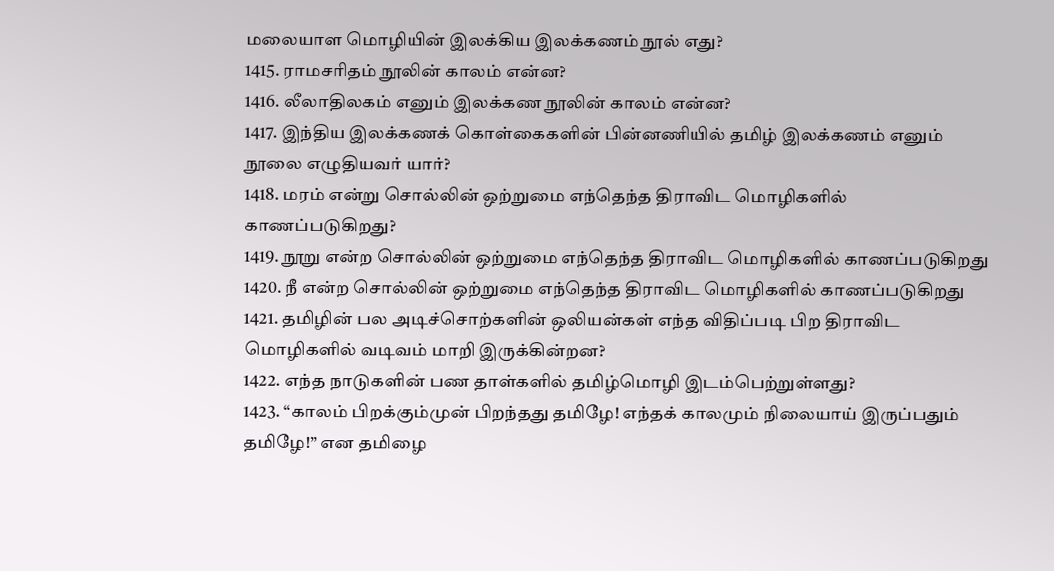மலையாள மொழியின் இலக்கிய இலக்கணம் நூல் எது?
1415. ராமசரிதம் நூலின் காலம் என்ன?
1416. லீலாதிலகம் எனும் இலக்கண நூலின் காலம் என்ன?
1417. இந்திய இலக்கணக் கொள்கைகளின் பின்னணியில் தமிழ் இலக்கணம் எனும் நூலை எழுதியவர் யார்?
1418. மரம் என்று சொல்லின் ஒற்றுமை எந்தெந்த திராவிட மொழிகளில் காணப்படுகிறது?
1419. நூறு என்ற சொல்லின் ஒற்றுமை எந்தெந்த திராவிட மொழிகளில் காணப்படுகிறது
1420. நீ என்ற சொல்லின் ஒற்றுமை எந்தெந்த திராவிட மொழிகளில் காணப்படுகிறது
1421. தமிழின் பல அடிச்சொற்களின் ஒலியன்கள் எந்த விதிப்படி பிற திராவிட மொழிகளில் வடிவம் மாறி இருக்கின்றன?
1422. எந்த நாடுகளின் பண தாள்களில் தமிழ்மொழி இடம்பெற்றுள்ளது?
1423. “காலம் பிறக்கும்முன் பிறந்தது தமிழே! எந்தக் காலமும் நிலையாய் இருப்பதும் தமிழே!” என தமிழை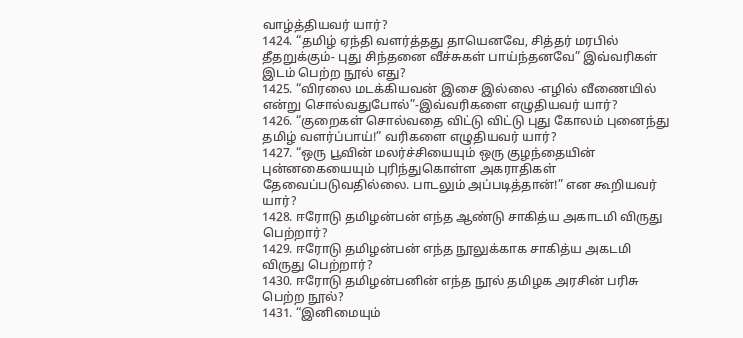வாழ்த்தியவர் யார்?
1424. “தமிழ் ஏந்தி வளர்த்தது தாயெனவே, சித்தர் மரபில் தீதறுக்கும்- புது சிந்தனை வீச்சுகள் பாய்ந்தனவே” இவ்வரிகள் இடம் பெற்ற நூல் எது?
1425. “விரலை மடக்கியவன் இசை இல்லை -எழில் வீணையில் என்று சொல்வதுபோல்”-இவ்வரிகளை எழுதியவர் யார்?
1426. “குறைகள் சொல்வதை விட்டு விட்டு புது கோலம் புனைந்து தமிழ் வளர்ப்பாய்!” வரிகளை எழுதியவர் யார்?
1427. “ஒரு பூவின் மலர்ச்சியையும் ஒரு குழந்தையின் புன்னகையையும் புரிந்துகொள்ள அகராதிகள் தேவைப்படுவதில்லை. பாடலும் அப்படித்தான்!” என கூறியவர் யார்?
1428. ஈரோடு தமிழன்பன் எந்த ஆண்டு சாகித்ய அகாடமி விருது பெற்றார்?
1429. ஈரோடு தமிழன்பன் எந்த நூலுக்காக சாகித்ய அகடமி விருது பெற்றார்?
1430. ஈரோடு தமிழன்பனின் எந்த நூல் தமிழக அரசின் பரிசு பெற்ற நூல்?
1431. “இனிமையும்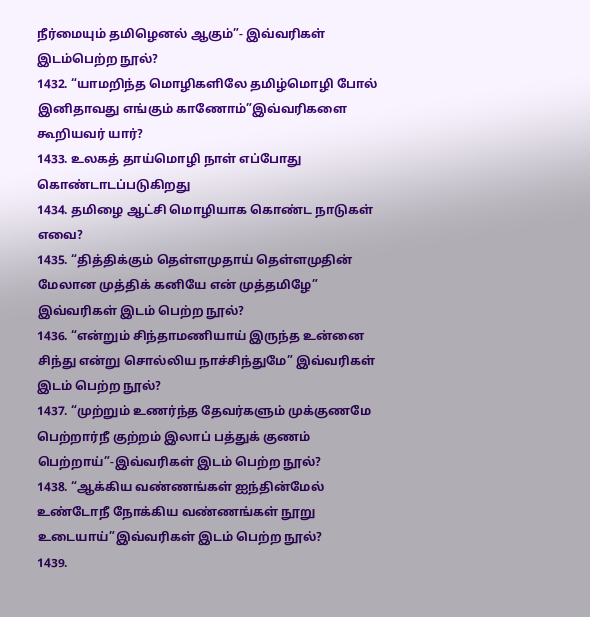நீர்மையும் தமிழெனல் ஆகும்”- இவ்வரிகள் இடம்பெற்ற நூல்?
1432. “யாமறிந்த மொழிகளிலே தமிழ்மொழி போல் இனிதாவது எங்கும் காணோம்”இவ்வரிகளை கூறியவர் யார்?
1433. உலகத் தாய்மொழி நாள் எப்போது கொண்டாடப்படுகிறது
1434. தமிழை ஆட்சி மொழியாக கொண்ட நாடுகள் எவை?
1435. “தித்திக்கும் தெள்ளமுதாய் தெள்ளமுதின் மேலான முத்திக் கனியே என் முத்தமிழே” இவ்வரிகள் இடம் பெற்ற நூல்?
1436. “என்றும் சிந்தாமணியாய் இருந்த உன்னை சிந்து என்று சொல்லிய நாச்சிந்துமே” இவ்வரிகள் இடம் பெற்ற நூல்?
1437. “முற்றும் உணர்ந்த தேவர்களும் முக்குணமே பெற்றார்நீ குற்றம் இலாப் பத்துக் குணம் பெற்றாய்”-இவ்வரிகள் இடம் பெற்ற நூல்?
1438. “ஆக்கிய வண்ணங்கள் ஐந்தின்மேல் உண்டோநீ நோக்கிய வண்ணங்கள் நூறு உடையாய்”இவ்வரிகள் இடம் பெற்ற நூல்?
1439.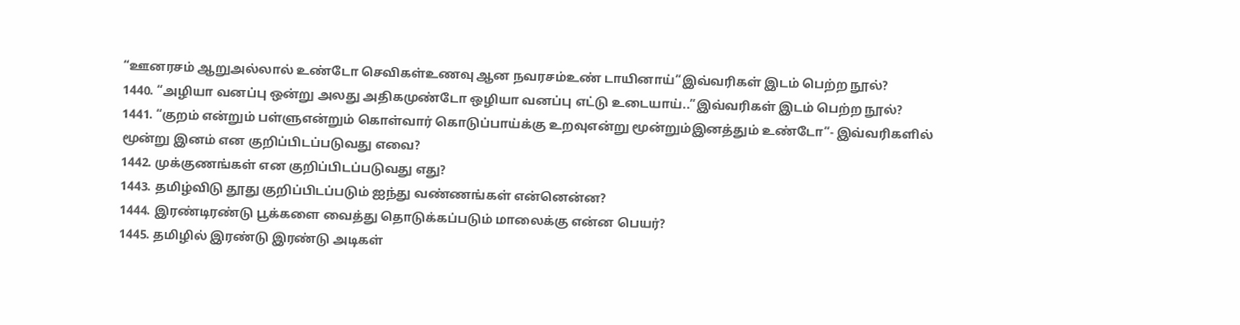“ஊனரசம் ஆறுஅல்லால் உண்டோ செவிகள்உணவு ஆன நவரசம்உண் டாயினாய்”இவ்வரிகள் இடம் பெற்ற நூல்?
1440. “அழியா வனப்பு ஒன்று அலது அதிகமுண்டோ ஒழியா வனப்பு எட்டு உடையாய்..”இவ்வரிகள் இடம் பெற்ற நூல்?
1441. “குறம் என்றும் பள்ளுஎன்றும் கொள்வார் கொடுப்பாய்க்கு உறவுஎன்று மூன்றும்இனத்தும் உண்டோ”- இவ்வரிகளில் மூன்று இனம் என குறிப்பிடப்படுவது எவை?
1442. முக்குணங்கள் என குறிப்பிடப்படுவது எது?
1443. தமிழ்விடு தூது குறிப்பிடப்படும் ஐந்து வண்ணங்கள் என்னென்ன?
1444. இரண்டிரண்டு பூக்களை வைத்து தொடுக்கப்படும் மாலைக்கு என்ன பெயர்?
1445. தமிழில் இரண்டு இரண்டு அடிகள்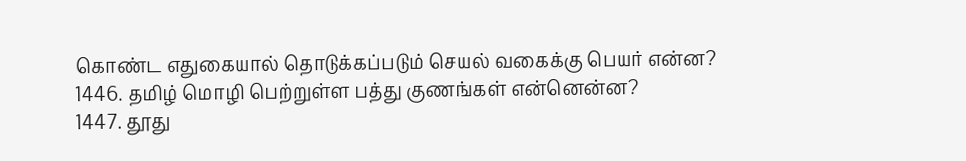கொண்ட எதுகையால் தொடுக்கப்படும் செயல் வகைக்கு பெயர் என்ன?
1446. தமிழ் மொழி பெற்றுள்ள பத்து குணங்கள் என்னென்ன?
1447. தூது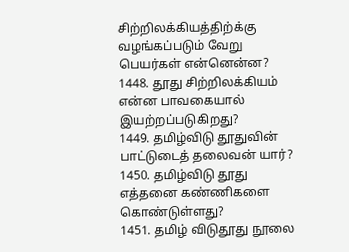சிற்றிலக்கியத்திற்க்கு வழங்கப்படும் வேறு பெயர்கள் என்னென்ன?
1448. தூது சிற்றிலக்கியம் என்ன பாவகையால் இயற்றப்படுகிறது?
1449. தமிழ்விடு தூதுவின் பாட்டுடைத் தலைவன் யார்?
1450. தமிழ்விடு தூது எத்தனை கண்ணிகளை கொண்டுள்ளது?
1451. தமிழ் விடுதூது நூலை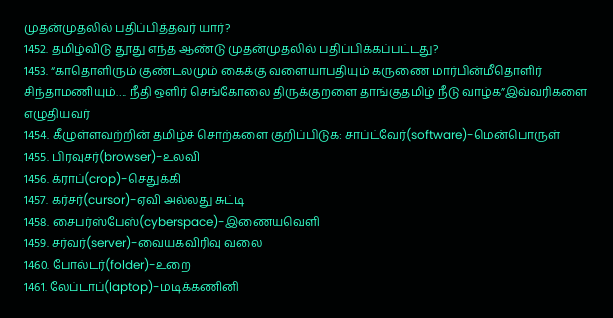முதன்முதலில் பதிப்பித்தவர் யார்?
1452. தமிழ்விடு தூது எந்த ஆண்டு முதன்முதலில் பதிப்பிக்கப்பட்டது?
1453. “காதொளிரும் குண்டலமும் கைக்கு வளையாபதியும் கருணை மார்பின்மீதொளிர் சிந்தாமணியும்…. நீதி ஒளிர் செங்கோலை திருக்குறளை தாங்குதமிழ் நீடு வாழ்க”இவ்வரிகளை எழுதியவர்
1454. கீழுள்ளவற்றின் தமிழ்ச் சொற்களை குறிப்பிடுக: சாப்ட்வேர்(software)-மென்பொருள்
1455. பிரவுசர்(browser)-உலவி
1456. க்ராப்(crop)-செதுக்கி
1457. கர்சர்(cursor)-ஏவி அல்லது சுட்டி
1458. சைபர்ஸ்பேஸ்(cyberspace)-இணையவெளி
1459. சர்வர்(server)-வையகவிரிவு வலை
1460. போல்டர்(folder)-உறை
1461. லேப்டாப்(laptop)-மடிக்கணினி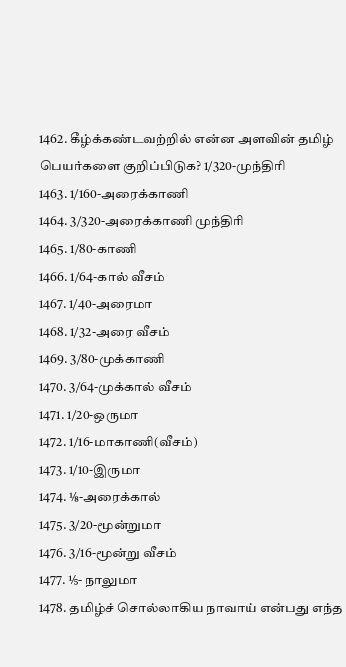1462. கீழ்க்கண்டவற்றில் என்ன அளவின் தமிழ் பெயர்களை குறிப்பிடுக? 1/320-முந்திரி
1463. 1/160-அரைக்காணி
1464. 3/320-அரைக்காணி முந்திரி
1465. 1/80-காணி
1466. 1/64-கால் வீசம்
1467. 1/40-அரைமா
1468. 1/32-அரை வீசம்
1469. 3/80-முக்காணி
1470. 3/64-முக்கால் வீசம்
1471. 1/20-ஒருமா
1472. 1/16-மாகாணி(வீசம்)
1473. 1/10-இருமா
1474. ⅛-அரைக்கால்
1475. 3/20-மூன்றுமா
1476. 3/16-மூன்று வீசம்
1477. ⅕- நாலுமா
1478. தமிழ்ச் சொல்லாகிய நாவாய் என்பது எந்த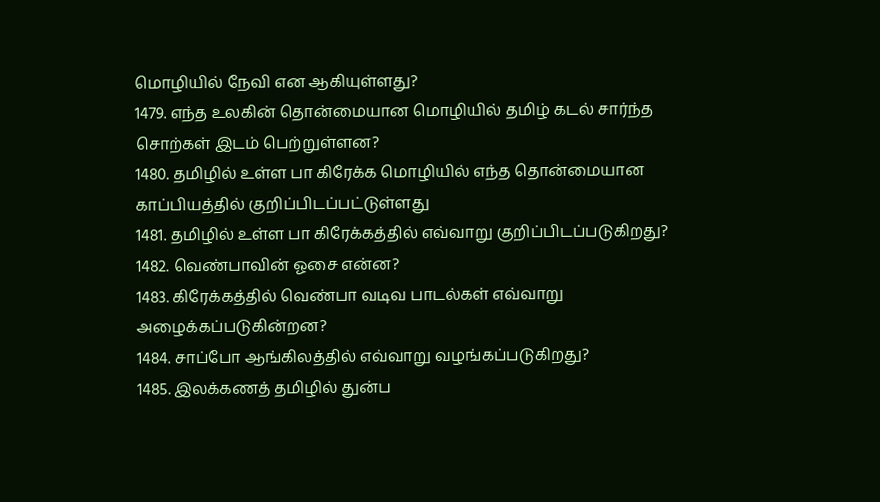மொழியில் நேவி என ஆகியுள்ளது?
1479. எந்த உலகின் தொன்மையான மொழியில் தமிழ் கடல் சார்ந்த சொற்கள் இடம் பெற்றுள்ளன?
1480. தமிழில் உள்ள பா கிரேக்க மொழியில் எந்த தொன்மையான காப்பியத்தில் குறிப்பிடப்பட்டுள்ளது
1481. தமிழில் உள்ள பா கிரேக்கத்தில் எவ்வாறு குறிப்பிடப்படுகிறது?
1482. வெண்பாவின் ஓசை என்ன?
1483. கிரேக்கத்தில் வெண்பா வடிவ பாடல்கள் எவ்வாறு அழைக்கப்படுகின்றன?
1484. சாப்போ ஆங்கிலத்தில் எவ்வாறு வழங்கப்படுகிறது?
1485. இலக்கணத் தமிழில் துன்ப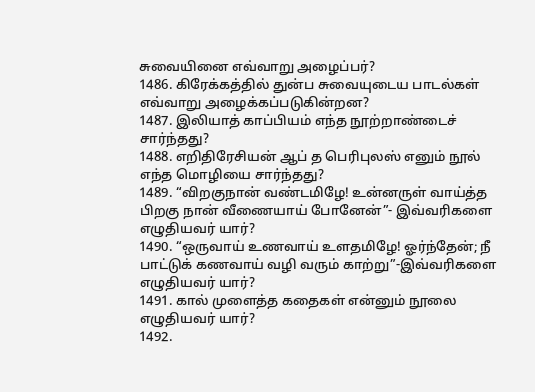சுவையினை எவ்வாறு அழைப்பர்?
1486. கிரேக்கத்தில் துன்ப சுவையுடைய பாடல்கள் எவ்வாறு அழைக்கப்படுகின்றன?
1487. இலியாத் காப்பியம் எந்த நூற்றாண்டைச் சார்ந்தது?
1488. எறிதிரேசியன் ஆப் த பெரிபுலஸ் எனும் நூல் எந்த மொழியை சார்ந்தது?
1489. “விறகுநான் வண்டமிழே! உன்னருள் வாய்த்த பிறகு நான் வீணையாய் போனேன்”- இவ்வரிகளை எழுதியவர் யார்?
1490. “ஒருவாய் உணவாய் உளதமிழே! ஓர்ந்தேன்; நீ பாட்டுக் கணவாய் வழி வரும் காற்று”-இவ்வரிகளை எழுதியவர் யார்?
1491. கால் முளைத்த கதைகள் என்னும் நூலை எழுதியவர் யார்?
1492.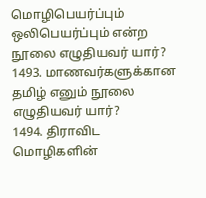மொழிபெயர்ப்பும் ஒலிபெயர்ப்பும் என்ற நூலை எழுதியவர் யார்?
1493. மாணவர்களுக்கான தமிழ் எனும் நூலை எழுதியவர் யார்?
1494. திராவிட மொழிகளின்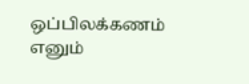ஒப்பிலக்கணம் எனும்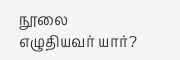நூலை எழுதியவர் யார்?